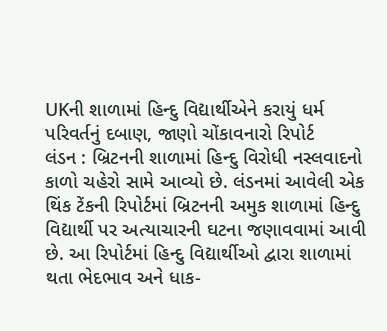UKની શાળામાં હિન્દુ વિદ્યાર્થીએને કરાયું ધર્મ પરિવર્તનું દબાણ, જાણો ચોંકાવનારો રિપોર્ટ
લંડન : બ્રિટનની શાળામાં હિન્દુ વિરોધી નસ્લવાદનો કાળો ચહેરો સામે આવ્યો છે. લંડનમાં આવેલી એક થિંક ટેંકની રિપોર્ટમાં બ્રિટનની અમુક શાળામાં હિન્દુ વિદ્યાર્થી પર અત્યાચારની ઘટના જણાવવામાં આવી છે. આ રિપોર્ટમાં હિન્દુ વિદ્યાર્થીઓ દ્વારા શાળામાં થતા ભેદભાવ અને ધાક-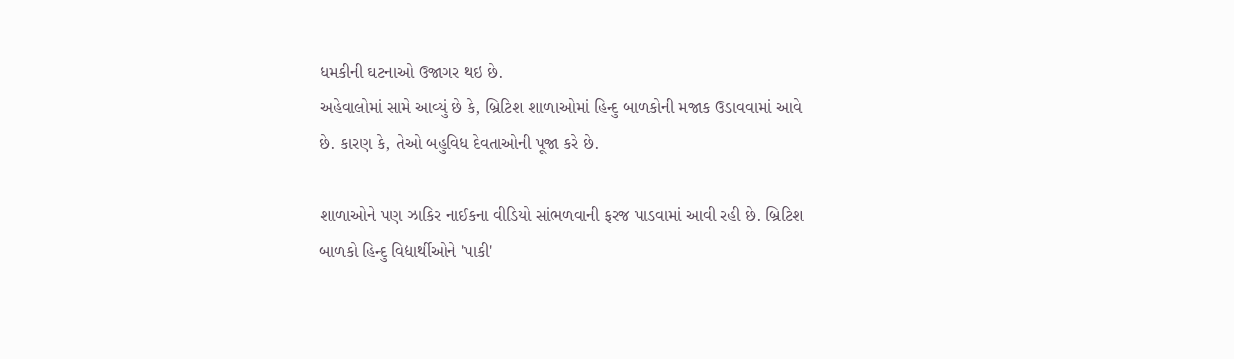ધમકીની ઘટનાઓ ઉજાગર થઇ છે.
અહેવાલોમાં સામે આવ્યું છે કે, બ્રિટિશ શાળાઓમાં હિન્દુ બાળકોની મજાક ઉડાવવામાં આવે છે. કારણ કે, તેઓ બહુવિધ દેવતાઓની પૂજા કરે છે.

શાળાઓને પણ ઝાકિર નાઈકના વીડિયો સાંભળવાની ફરજ પાડવામાં આવી રહી છે. બ્રિટિશ બાળકો હિન્દુ વિદ્યાર્થીઓને 'પાકી'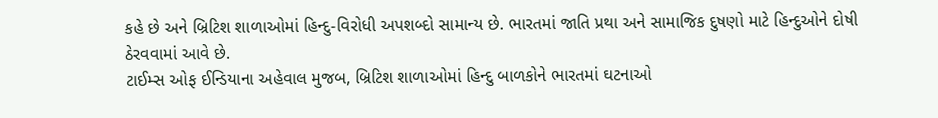કહે છે અને બ્રિટિશ શાળાઓમાં હિન્દુ-વિરોધી અપશબ્દો સામાન્ય છે. ભારતમાં જાતિ પ્રથા અને સામાજિક દુષણો માટે હિન્દુઓને દોષી ઠેરવવામાં આવે છે.
ટાઈમ્સ ઓફ ઈન્ડિયાના અહેવાલ મુજબ, બ્રિટિશ શાળાઓમાં હિન્દુ બાળકોને ભારતમાં ઘટનાઓ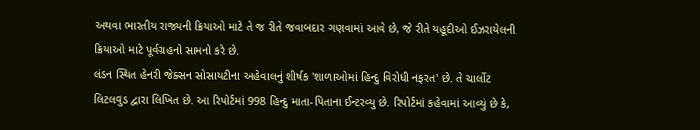અથવા ભારતીય રાજ્યની ક્રિયાઓ માટે તે જ રીતે જવાબદાર ગણવામાં આવે છે, જે રીતે યહૂદીઓ ઈઝરાયેલની ક્રિયાઓ માટે પૂર્વગ્રહનો સામનો કરે છે.
લંડન સ્થિત હેનરી જેક્સન સોસાયટીના અહેવાલનું શીર્ષક 'શાળાઓમાં હિન્દુ વિરોધી નફરત' છે. તે ચાર્લોટ લિટલવુડ દ્વારા લિખિત છે. આ રિપોર્ટમાં 998 હિન્દુ માતા-પિતાના ઈન્ટરવ્યુ છે. રિપોર્ટમાં કહેવામાં આવ્યું છે કે,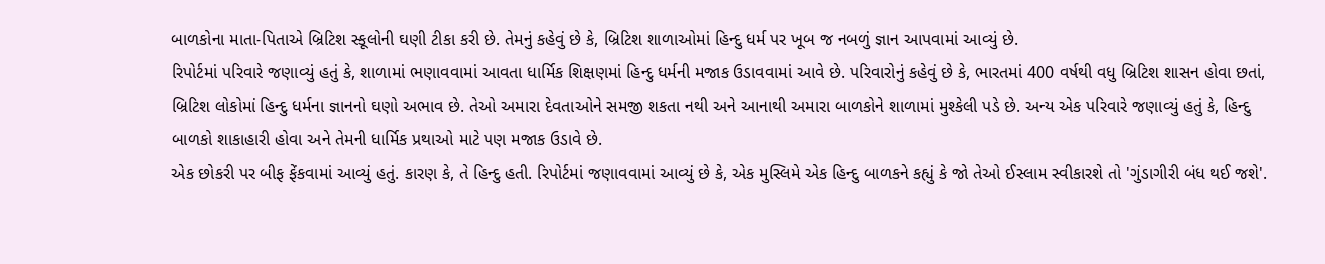બાળકોના માતા-પિતાએ બ્રિટિશ સ્કૂલોની ઘણી ટીકા કરી છે. તેમનું કહેવું છે કે, બ્રિટિશ શાળાઓમાં હિન્દુ ધર્મ પર ખૂબ જ નબળું જ્ઞાન આપવામાં આવ્યું છે.
રિપોર્ટમાં પરિવારે જણાવ્યું હતું કે, શાળામાં ભણાવવામાં આવતા ધાર્મિક શિક્ષણમાં હિન્દુ ધર્મની મજાક ઉડાવવામાં આવે છે. પરિવારોનું કહેવું છે કે, ભારતમાં 400 વર્ષથી વધુ બ્રિટિશ શાસન હોવા છતાં, બ્રિટિશ લોકોમાં હિન્દુ ધર્મના જ્ઞાનનો ઘણો અભાવ છે. તેઓ અમારા દેવતાઓને સમજી શકતા નથી અને આનાથી અમારા બાળકોને શાળામાં મુશ્કેલી પડે છે. અન્ય એક પરિવારે જણાવ્યું હતું કે, હિન્દુ બાળકો શાકાહારી હોવા અને તેમની ધાર્મિક પ્રથાઓ માટે પણ મજાક ઉડાવે છે.
એક છોકરી પર બીફ ફેંકવામાં આવ્યું હતું. કારણ કે, તે હિન્દુ હતી. રિપોર્ટમાં જણાવવામાં આવ્યું છે કે, એક મુસ્લિમે એક હિન્દુ બાળકને કહ્યું કે જો તેઓ ઈસ્લામ સ્વીકારશે તો 'ગુંડાગીરી બંધ થઈ જશે'.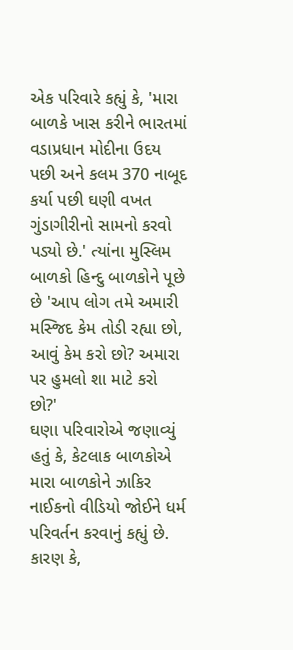એક પરિવારે કહ્યું કે, 'મારા બાળકે ખાસ કરીને ભારતમાં વડાપ્રધાન મોદીના ઉદય પછી અને કલમ 370 નાબૂદ કર્યા પછી ઘણી વખત ગુંડાગીરીનો સામનો કરવો પડ્યો છે.' ત્યાંના મુસ્લિમ બાળકો હિન્દુ બાળકોને પૂછે છે 'આપ લોગ તમે અમારી મસ્જિદ કેમ તોડી રહ્યા છો, આવું કેમ કરો છો? અમારા પર હુમલો શા માટે કરો છો?'
ઘણા પરિવારોએ જણાવ્યું હતું કે, કેટલાક બાળકોએ મારા બાળકોને ઝાકિર નાઈકનો વીડિયો જોઈને ધર્મ પરિવર્તન કરવાનું કહ્યું છે. કારણ કે,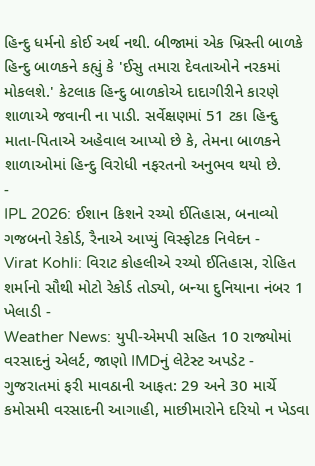હિન્દુ ધર્મનો કોઈ અર્થ નથી. બીજામાં એક ખ્રિસ્તી બાળકે હિન્દુ બાળકને કહ્યું કે 'ઈસુ તમારા દેવતાઓને નરકમાં મોકલશે.' કેટલાક હિન્દુ બાળકોએ દાદાગીરીને કારણે શાળાએ જવાની ના પાડી. સર્વેક્ષણમાં 51 ટકા હિન્દુ માતા-પિતાએ અહેવાલ આપ્યો છે કે, તેમના બાળકને શાળાઓમાં હિન્દુ વિરોધી નફરતનો અનુભવ થયો છે.
-
IPL 2026: ઈશાન કિશને રચ્યો ઈતિહાસ, બનાવ્યો ગજબનો રેકોર્ડ, રૈનાએ આપ્યું વિસ્ફોટક નિવેદન -
Virat Kohli: વિરાટ કોહલીએ રચ્યો ઈતિહાસ, રોહિત શર્માનો સૌથી મોટો રેકોર્ડ તોડ્યો, બન્યા દુનિયાના નંબર 1 ખેલાડી -
Weather News: યુપી-એમપી સહિત 10 રાજ્યોમાં વરસાદનું એલર્ટ, જાણો IMDનું લેટેસ્ટ અપડેટ -
ગુજરાતમાં ફરી માવઠાની આફત: 29 અને 30 માર્ચે કમોસમી વરસાદની આગાહી, માછીમારોને દરિયો ન ખેડવા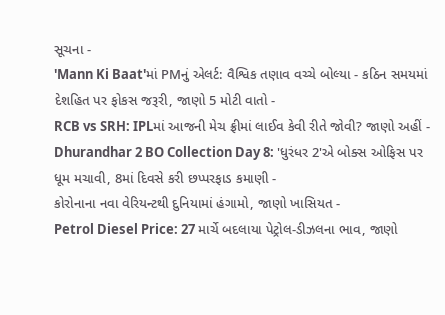સૂચના -
'Mann Ki Baat'માં PMનું એલર્ટ: વૈશ્વિક તણાવ વચ્ચે બોલ્યા - કઠિન સમયમાં દેશહિત પર ફોકસ જરૂરી, જાણો 5 મોટી વાતો -
RCB vs SRH: IPLમાં આજની મેચ ફ્રીમાં લાઈવ કેવી રીતે જોવી? જાણો અહીં -
Dhurandhar 2 BO Collection Day 8: 'ધુરંધર 2'એ બોક્સ ઓફિસ પર ધૂમ મચાવી, 8માં દિવસે કરી છપ્પરફાડ કમાણી -
કોરોનાના નવા વેરિયન્ટથી દુનિયામાં હંગામો, જાણો ખાસિયત -
Petrol Diesel Price: 27 માર્ચે બદલાયા પેટ્રોલ-ડીઝલના ભાવ, જાણો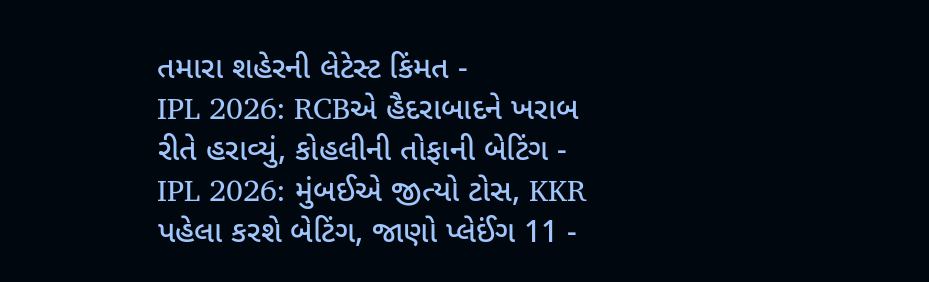તમારા શહેરની લેટેસ્ટ કિંમત -
IPL 2026: RCBએ હૈદરાબાદને ખરાબ રીતે હરાવ્યું, કોહલીની તોફાની બેટિંગ -
IPL 2026: મુંબઈએ જીત્યો ટોસ, KKR પહેલા કરશે બેટિંગ, જાણો પ્લેઈંગ 11 -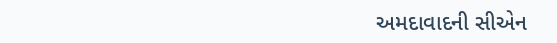અમદાવાદની સીએન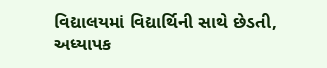વિદ્યાલયમાં વિદ્યાર્થિની સાથે છેડતી, અધ્યાપક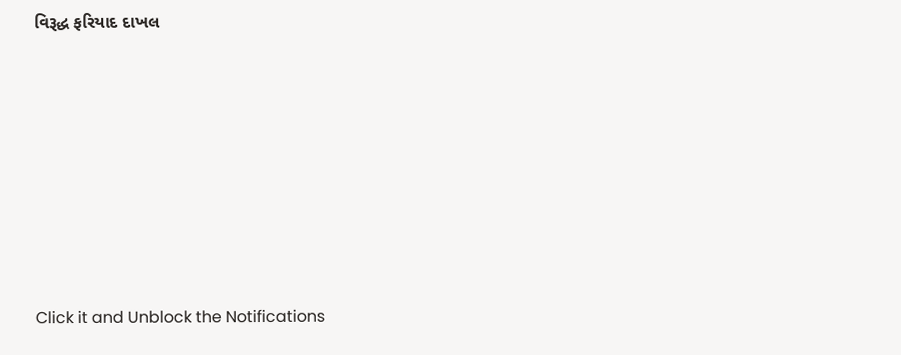વિરૂદ્ધ ફરિયાદ દાખલ








Click it and Unblock the Notifications